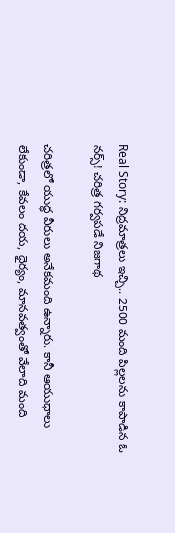Real Story: నిద్రమాత్రలు ఇచ్చి.. 2500 మంది పిల్లలను కాపాడిన ఓ నర్స్‌! చరిత్ర గర్వపడే నిజగాథ

చరిత్రలో యుద్ధ వీరులు అనేకమంది ఉన్నారు. కానీ ఆయుధాలు లేకుండా, కేవలం దయ, ధైర్యం, మానవత్వంతో వేలాది మంది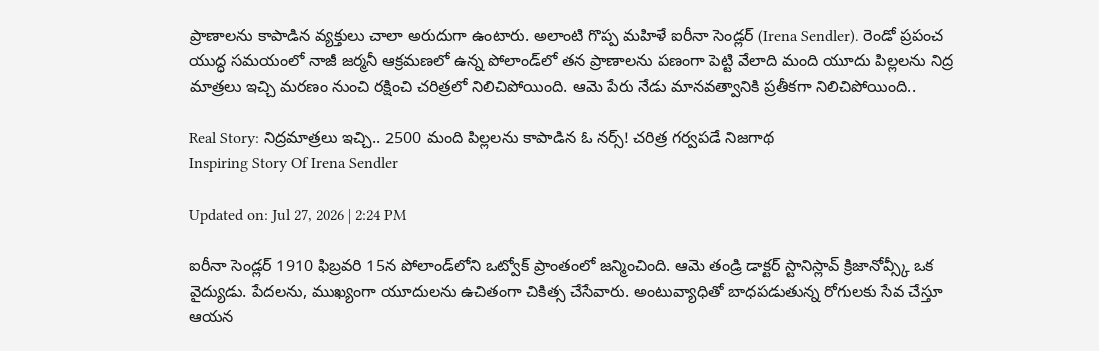ప్రాణాలను కాపాడిన వ్యక్తులు చాలా అరుదుగా ఉంటారు. అలాంటి గొప్ప మహిళే ఐరీనా సెండ్లర్ (Irena Sendler). రెండో ప్రపంచ యుద్ధ సమయంలో నాజీ జర్మనీ ఆక్రమణలో ఉన్న పోలాండ్‌లో తన ప్రాణాలను పణంగా పెట్టి వేలాది మంది యూదు పిల్లలను నిద్ర మాత్రలు ఇచ్చి మరణం నుంచి రక్షించి చరిత్రలో నిలిచిపోయింది. ఆమె పేరు నేడు మానవత్వానికి ప్రతీకగా నిలిచిపోయింది..

Real Story: నిద్రమాత్రలు ఇచ్చి.. 2500 మంది పిల్లలను కాపాడిన ఓ నర్స్‌! చరిత్ర గర్వపడే నిజగాథ
Inspiring Story Of Irena Sendler

Updated on: Jul 27, 2026 | 2:24 PM

ఐరీనా సెండ్లర్ 1910 ఫిబ్రవరి 15న పోలాండ్‌లోని ఒట్వోక్ ప్రాంతంలో జన్మించింది. ఆమె తండ్రి డాక్టర్ స్టానిస్లావ్ క్రిజానోవ్స్కీ ఒక వైద్యుడు. పేదలను, ముఖ్యంగా యూదులను ఉచితంగా చికిత్స చేసేవారు. అంటువ్యాధితో బాధపడుతున్న రోగులకు సేవ చేస్తూ ఆయన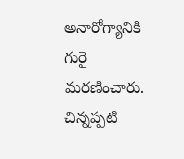అనారోగ్యానికి గురై మరణించారు. చిన్నప్పటి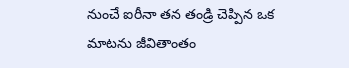నుంచే ఐరీనా తన తండ్రి చెప్పిన ఒక మాటను జీవితాంతం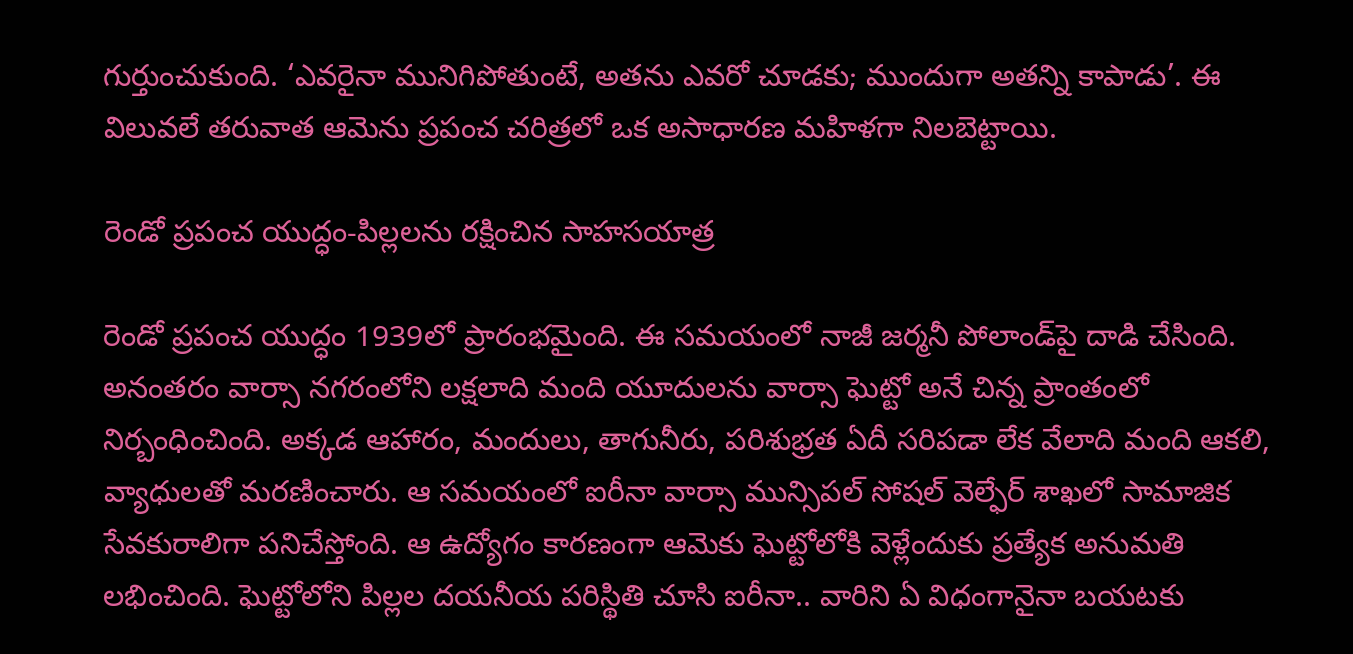గుర్తుంచుకుంది. ‘ఎవరైనా మునిగిపోతుంటే, అతను ఎవరో చూడకు; ముందుగా అతన్ని కాపాడు’. ఈ విలువలే తరువాత ఆమెను ప్రపంచ చరిత్రలో ఒక అసాధారణ మహిళగా నిలబెట్టాయి.

రెండో ప్రపంచ యుద్ధం-పిల్లలను రక్షించిన సాహసయాత్ర

రెండో ప్రపంచ యుద్ధం 1939లో ప్రారంభమైంది. ఈ సమయంలో నాజీ జర్మనీ పోలాండ్‌పై దాడి చేసింది. అనంతరం వార్సా నగరంలోని లక్షలాది మంది యూదులను వార్సా ఘెట్టో అనే చిన్న ప్రాంతంలో నిర్బంధించింది. అక్కడ ఆహారం, మందులు, తాగునీరు, పరిశుభ్రత ఏదీ సరిపడా లేక వేలాది మంది ఆకలి, వ్యాధులతో మరణించారు. ఆ సమయంలో ఐరీనా వార్సా మున్సిపల్ సోషల్ వెల్ఫేర్ శాఖలో సామాజిక సేవకురాలిగా పనిచేస్తోంది. ఆ ఉద్యోగం కారణంగా ఆమెకు ఘెట్టోలోకి వెళ్లేందుకు ప్రత్యేక అనుమతి లభించింది. ఘెట్టోలోని పిల్లల దయనీయ పరిస్థితి చూసి ఐరీనా.. వారిని ఏ విధంగానైనా బయటకు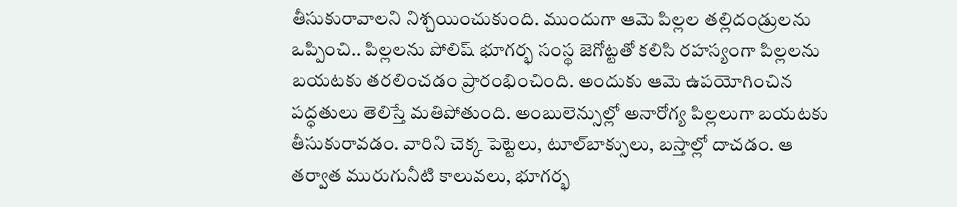తీసుకురావాలని నిశ్చయించుకుంది. ముందుగా ఆమె పిల్లల తల్లిదండ్రులను ఒప్పించి.. పిల్లలను పోలిష్ భూగర్భ సంస్థ జెగోట్టతో కలిసి రహస్యంగా పిల్లలను బయటకు తరలించడం ప్రారంభించింది. అందుకు ఆమె ఉపయోగించిన పద్ధతులు తెలిస్తే మతిపోతుంది. అంబులెన్సుల్లో అనారోగ్య పిల్లలుగా బయటకు తీసుకురావడం. వారిని చెక్క పెట్టెలు, టూల్‌బాక్సులు, బస్తాల్లో దాచడం. ఆ తర్వాత మురుగునీటి కాలువలు, భూగర్భ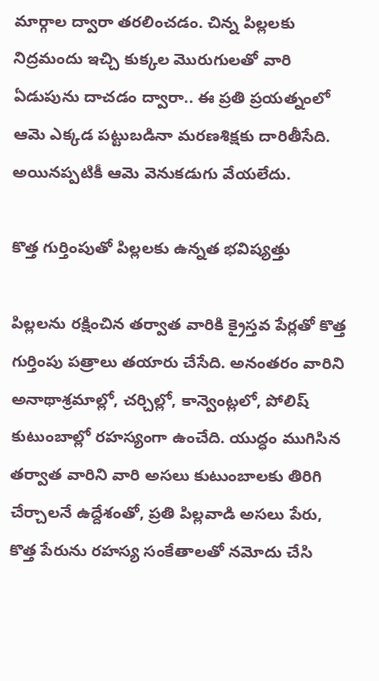మార్గాల ద్వారా తరలించడం. చిన్న పిల్లలకు నిద్రమందు ఇచ్చి కుక్కల మొరుగులతో వారి ఏడుపును దాచడం ద్వారా.. ఈ ప్రతి ప్రయత్నంలో ఆమె ఎక్కడ పట్టుబడినా మరణశిక్షకు దారితీసేది. అయినప్పటికీ ఆమె వెనుకడుగు వేయలేదు.

కొత్త గుర్తింపుతో పిల్లలకు ఉన్నత భవిష్యత్తు

పిల్లలను రక్షించిన తర్వాత వారికి క్రైస్తవ పేర్లతో కొత్త గుర్తింపు పత్రాలు తయారు చేసేది. అనంతరం వారిని అనాథాశ్రమాల్లో, చర్చిల్లో, కాన్వెంట్లలో, పోలిష్ కుటుంబాల్లో రహస్యంగా ఉంచేది. యుద్ధం ముగిసిన తర్వాత వారిని వారి అసలు కుటుంబాలకు తిరిగి చేర్చాలనే ఉద్దేశంతో, ప్రతి పిల్లవాడి అసలు పేరు, కొత్త పేరును రహస్య సంకేతాలతో నమోదు చేసి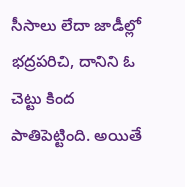సీసాలు లేదా జాడీల్లో భద్రపరిచి, దానిని ఓ చెట్టు కింద పాతిపెట్టింది. అయితే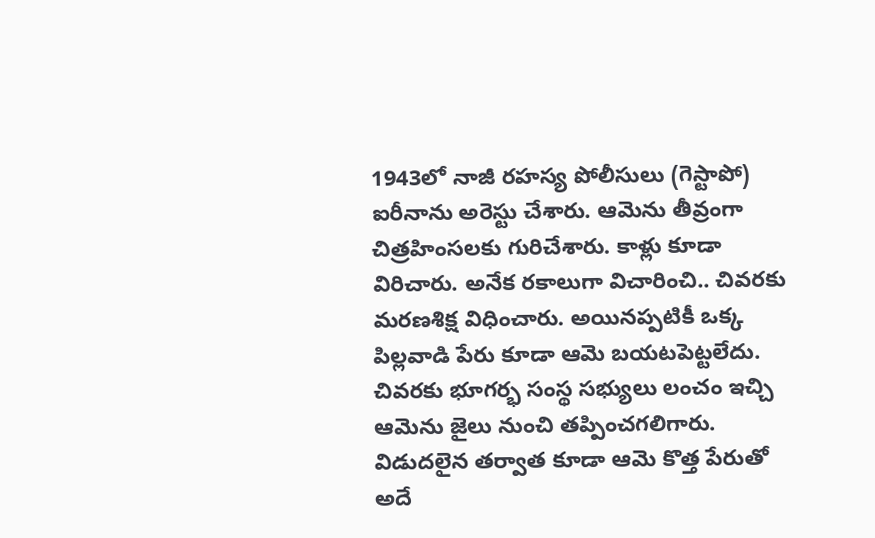1943లో నాజీ రహస్య పోలీసులు (గెస్టాపో) ఐరీనాను అరెస్టు చేశారు. ఆమెను తీవ్రంగా చిత్రహింసలకు గురిచేశారు. కాళ్లు కూడా విరిచారు. అనేక రకాలుగా విచారించి.. చివరకు మరణశిక్ష విధించారు. అయినప్పటికీ ఒక్క పిల్లవాడి పేరు కూడా ఆమె బయటపెట్టలేదు. చివరకు భూగర్భ సంస్థ సభ్యులు లంచం ఇచ్చి ఆమెను జైలు నుంచి తప్పించగలిగారు. విడుదలైన తర్వాత కూడా ఆమె కొత్త పేరుతో అదే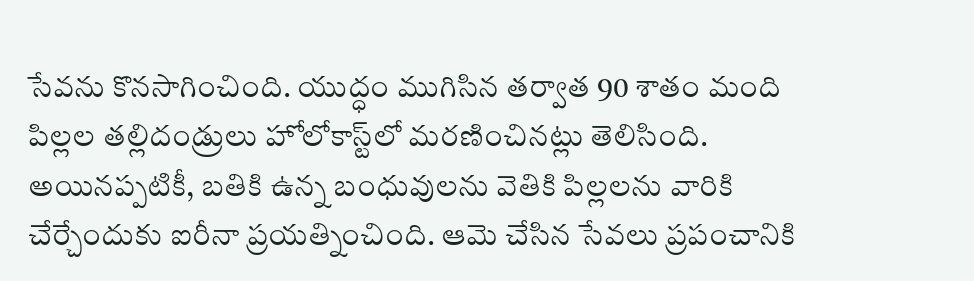సేవను కొనసాగించింది. యుద్ధం ముగిసిన తర్వాత 90 శాతం మంది పిల్లల తల్లిదండ్రులు హోలోకాస్ట్‌లో మరణించినట్లు తెలిసింది. అయినప్పటికీ, బతికి ఉన్న బంధువులను వెతికి పిల్లలను వారికి చేర్చేందుకు ఐరీనా ప్రయత్నించింది. ఆమె చేసిన సేవలు ప్రపంచానికి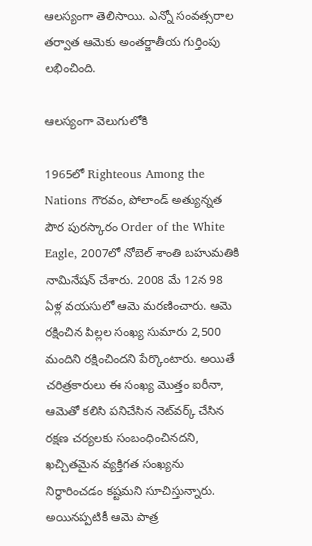ఆలస్యంగా తెలిసాయి. ఎన్నో సంవత్సరాల తర్వాత ఆమెకు అంతర్జాతీయ గుర్తింపు లభించింది.

ఆలస్యంగా వెలుగులోకి

1965లో Righteous Among the Nations గౌరవం, పోలాండ్ అత్యున్నత పౌర పురస్కారం Order of the White Eagle, 2007లో నోబెల్ శాంతి బహుమతికి నామినేషన్ చేశారు. 2008 మే 12న 98 ఏళ్ల వయసులో ఆమె మరణించారు. ఆమె రక్షించిన పిల్లల సంఖ్య సుమారు 2,500 మందిని రక్షించిందని పేర్కొంటారు. అయితే చరిత్రకారులు ఈ సంఖ్య మొత్తం ఐరీనా, ఆమెతో కలిసి పనిచేసిన నెట్‌వర్క్ చేసిన రక్షణ చర్యలకు సంబంధించినదని, ఖచ్చితమైన వ్యక్తిగత సంఖ్యను నిర్ధారించడం కష్టమని సూచిస్తున్నారు. అయినప్పటికీ ఆమె పాత్ర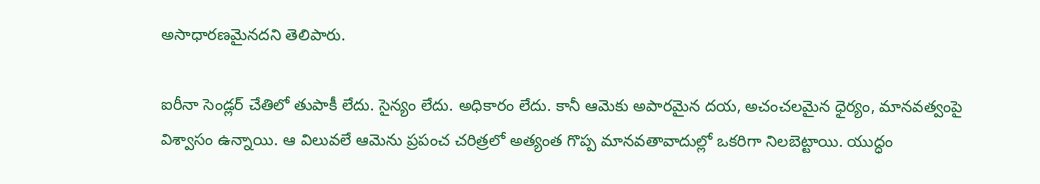అసాధారణమైనదని తెలిపారు.

ఐరీనా సెండ్లర్ చేతిలో తుపాకీ లేదు. సైన్యం లేదు. అధికారం లేదు. కానీ ఆమెకు అపారమైన దయ, అచంచలమైన ధైర్యం, మానవత్వంపై విశ్వాసం ఉన్నాయి. ఆ విలువలే ఆమెను ప్రపంచ చరిత్రలో అత్యంత గొప్ప మానవతావాదుల్లో ఒకరిగా నిలబెట్టాయి. యుద్ధం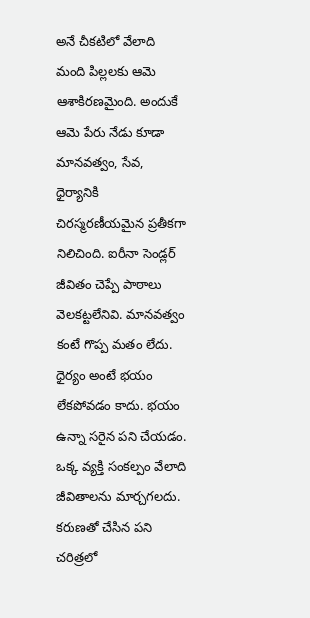అనే చీకటిలో వేలాది మంది పిల్లలకు ఆమె ఆశాకిరణమైంది. అందుకే ఆమె పేరు నేడు కూడా మానవత్వం, సేవ, ధైర్యానికి చిరస్మరణీయమైన ప్రతీకగా నిలిచింది. ఐరీనా సెండ్లర్ జీవితం చెప్పే పాఠాలు వెలకట్టలేనివి. మానవత్వం కంటే గొప్ప మతం లేదు. ధైర్యం అంటే భయం లేకపోవడం కాదు. భయం ఉన్నా సరైన పని చేయడం. ఒక్క వ్యక్తి సంకల్పం వేలాది జీవితాలను మార్చగలదు. కరుణతో చేసిన పని చరిత్రలో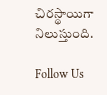చిరస్థాయిగా నిలుస్తుంది.

Follow Us